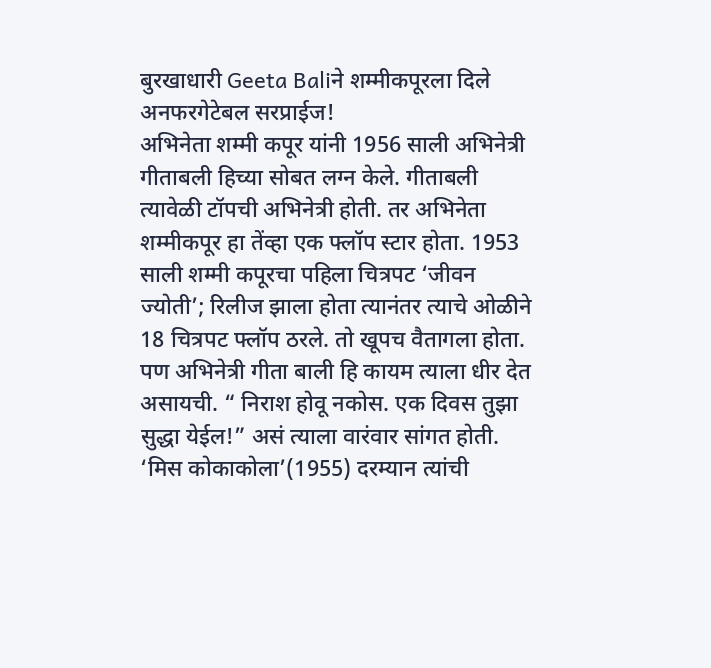बुरखाधारी Geeta Baliने शम्मीकपूरला दिले अनफरगेटेबल सरप्राईज!
अभिनेता शम्मी कपूर यांनी 1956 साली अभिनेत्री गीताबली हिच्या सोबत लग्न केले. गीताबली त्यावेळी टॉपची अभिनेत्री होती. तर अभिनेता शम्मीकपूर हा तेंव्हा एक फ्लॉप स्टार होता. 1953 साली शम्मी कपूरचा पहिला चित्रपट ‘जीवन ज्योती’; रिलीज झाला होता त्यानंतर त्याचे ओळीने 18 चित्रपट फ्लॉप ठरले. तो खूपच वैतागला होता. पण अभिनेत्री गीता बाली हि कायम त्याला धीर देत असायची. “ निराश होवू नकोस. एक दिवस तुझा सुद्धा येईल!” असं त्याला वारंवार सांगत होती. ‘मिस कोकाकोला’(1955) दरम्यान त्यांची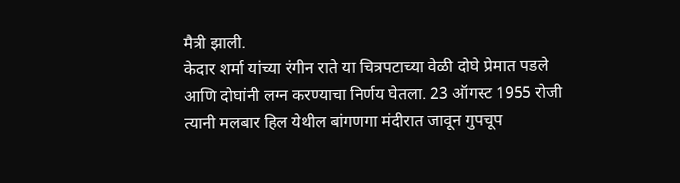मैत्री झाली.
केदार शर्मा यांच्या रंगीन राते या चित्रपटाच्या वेळी दोघे प्रेमात पडले आणि दोघांनी लग्न करण्याचा निर्णय घेतला. 23 ऑगस्ट 1955 रोजी त्यानी मलबार हिल येथील बांगणगा मंदीरात जावून गुपचूप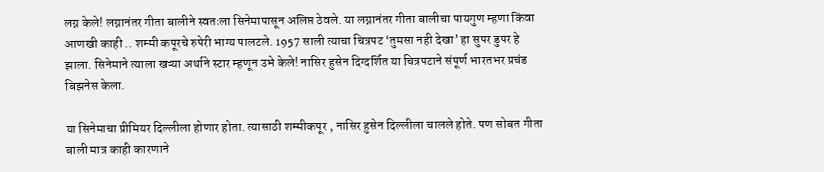लग्न केले! लग्नानंतर गीता बालीने स्वतःला सिनेमापासून अलिप्त ठेवले. या लग्नानंतर गीता बालीचा पायगुण म्हणा किंवा आणखी काही .. शम्मी कपूरचे रुपेरी भाग्य पालटले. 1957 साली त्याचा चित्रपट ‘तुमसा नही देखा’ हा सुपर डुपर हे झाला. सिनेमाने त्याला खऱ्या अर्थाने स्टार म्हणून उभे केले! नासिर हुसेन दिग्दर्शित या चित्रपटाने संपूर्ण भारतभर प्रचंड बिझनेस केला.

या सिनेमाचा प्रीमियर दिल्लीला होणार होता. त्यासाठी शम्मीकपूर , नासिर हुसेन दिल्लीला चालले होते. पण सोबत गीता बाली मात्र काही कारणाने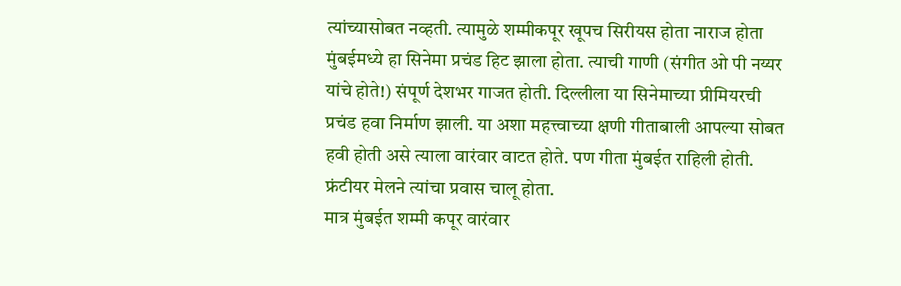त्यांच्यासोबत नव्हती. त्यामुळे शम्मीकपूर खूपच सिरीयस होता नाराज होता मुंबईमध्ये हा सिनेमा प्रचंड हिट झाला होता. त्याची गाणी (संगीत ओ पी नय्यर यांचे होते!) संपूर्ण देशभर गाजत होती. दिल्लीला या सिनेमाच्या प्रीमियरची प्रचंड हवा निर्माण झाली. या अशा महत्त्वाच्या क्षणी गीताबाली आपल्या सोबत हवी होती असे त्याला वारंवार वाटत होते. पण गीता मुंबईत राहिली होती. फ्रंटीयर मेलने त्यांचा प्रवास चालू होता.
मात्र मुंबईत शम्मी कपूर वारंवार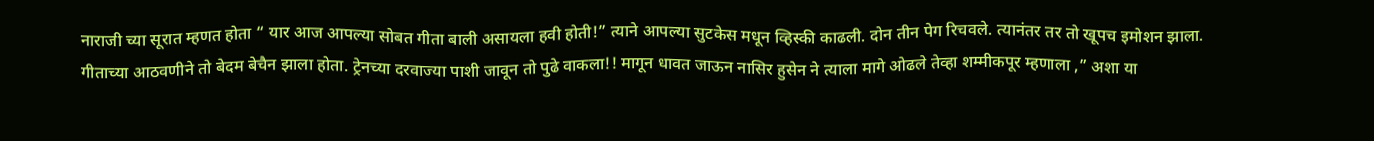नाराजी च्या सूरात म्हणत होता “ यार आज आपल्या सोबत गीता बाली असायला हवी होती!” त्याने आपल्या सुटकेस मधून व्हिस्की काढली. दोन तीन पेग रिचवले. त्यानंतर तर तो खूपच इमोशन झाला. गीताच्या आठवणीने तो बेदम बेचैन झाला होता. ट्रेनच्या दरवाज्या पाशी जावून तो पुढे वाकला!! मागून धावत जाऊन नासिर हुसेन ने त्याला मागे ओढले तेव्हा शम्मीकपूर म्हणाला ,” अशा या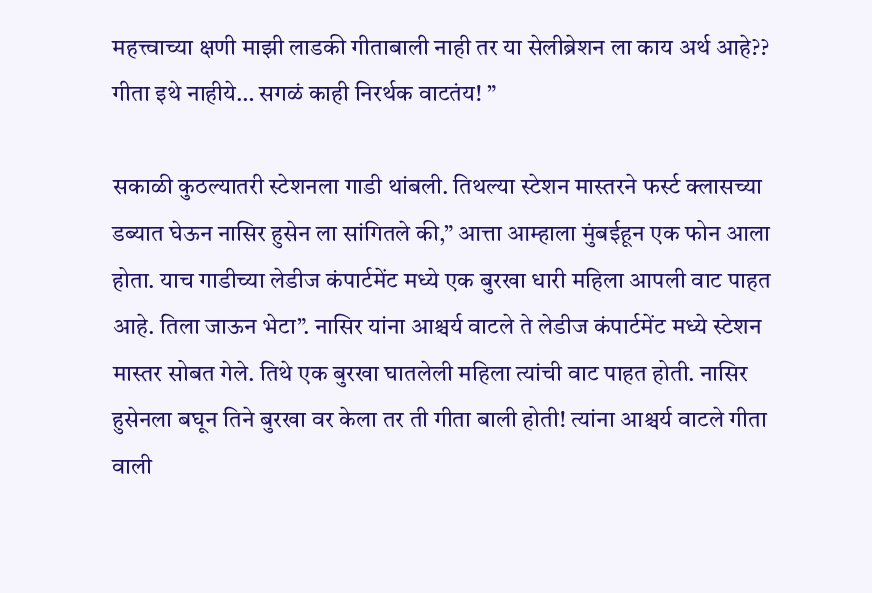महत्त्वाच्या क्षणी माझी लाडकी गीताबाली नाही तर या सेलीब्रेशन ला काय अर्थ आहे?? गीता इथे नाहीये… सगळं काही निरर्थक वाटतंय! ”

सकाळी कुठल्यातरी स्टेशनला गाडी थांबली. तिथल्या स्टेशन मास्तरने फर्स्ट क्लासच्या डब्यात घेऊन नासिर हुसेन ला सांगितले की,” आत्ता आम्हाला मुंबईहून एक फोन आला होता. याच गाडीच्या लेडीज कंपार्टमेंट मध्ये एक बुरखा धारी महिला आपली वाट पाहत आहे. तिला जाऊन भेटा”. नासिर यांना आश्चर्य वाटले ते लेडीज कंपार्टमेंट मध्ये स्टेशन मास्तर सोबत गेले. तिथे एक बुरखा घातलेली महिला त्यांची वाट पाहत होती. नासिर हुसेनला बघून तिने बुरखा वर केला तर ती गीता बाली होती! त्यांना आश्चर्य वाटले गीता वाली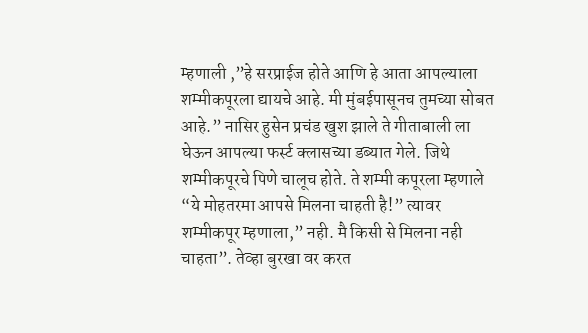म्हणाली ,”हे सरप्राईज होते आणि हे आता आपल्याला शम्मीकपूरला द्यायचे आहे. मी मुंबईपासूनच तुमच्या सोबत आहे.” नासिर हुसेन प्रचंड खुश झाले ते गीताबाली ला घेऊन आपल्या फर्स्ट क्लासच्या डब्यात गेले. जिथे शम्मीकपूरचे पिणे चालूच होते. ते शम्मी कपूरला म्हणाले “ये मोहतरमा आपसे मिलना चाहती है!” त्यावर शम्मीकपूर म्हणाला,” नही. मै किसी से मिलना नही चाहता”. तेव्हा बुरखा वर करत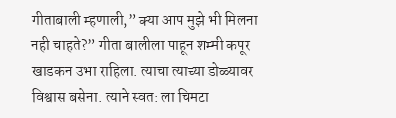गीताबाली म्हणाली,” क्या आप मुझे भी मिलना नही चाहते?” गीता बालीला पाहून शम्मी कपूर खाडकन उभा राहिला. त्याचा त्याच्या डोळ्यावर विश्वास बसेना. त्याने स्वत: ला चिमटा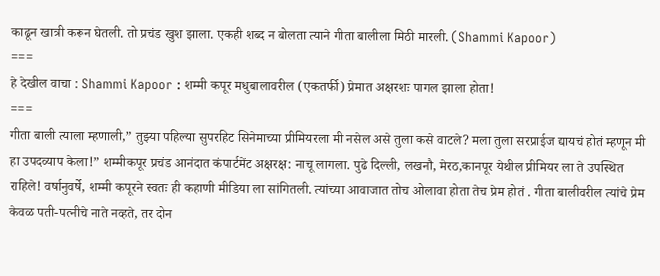काढून खात्री करून घेतली. तो प्रचंड खुश झाला. एकही शब्द न बोलता त्याने गीता बालीला मिठी मारली. (Shammi Kapoor)
===
हे देखील वाचा : Shammi Kapoor : शम्मी कपूर मधुबालावरील (एकतर्फी) प्रेमात अक्षरशः पागल झाला होता!
===
गीता बाली त्याला म्हणाली,” तुझ्या पहिल्या सुपरहिट सिनेमाच्या प्रीमियरला मी नसेल असे तुला कसे वाटले? मला तुला सरप्राईज द्यायचं होतं म्हणून मी हा उपदव्याप केला!” शम्मीकपूर प्रचंड आनंदात कंपार्टमेंट अक्षरक्ष: नाचू लागला. पुढे दिल्ली, लखनौ, मेरठ,कानपूर येथील प्रीमियर ला ते उपस्थित राहिले! वर्षानुवर्षे, शम्मी कपूरने स्वतः ही कहाणी मीडिया ला सांगितली. त्यांच्या आवाजात तोच ओलावा होता तेच प्रेम होतं . गीता बालीवरील त्यांचे प्रेम केवळ पती-पत्नीचे नाते नव्हते, तर दोन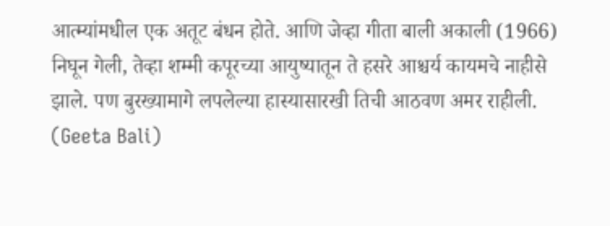आत्म्यांमधील एक अतूट बंधन होते. आणि जेव्हा गीता बाली अकाली (1966) निघून गेली, तेव्हा शम्मी कपूरच्या आयुष्यातून ते हसरे आश्चर्य कायमचे नाहीसे झाले. पण बुरख्यामागे लपलेल्या हास्यासारखी तिची आठवण अमर राहीली. (Geeta Bali)